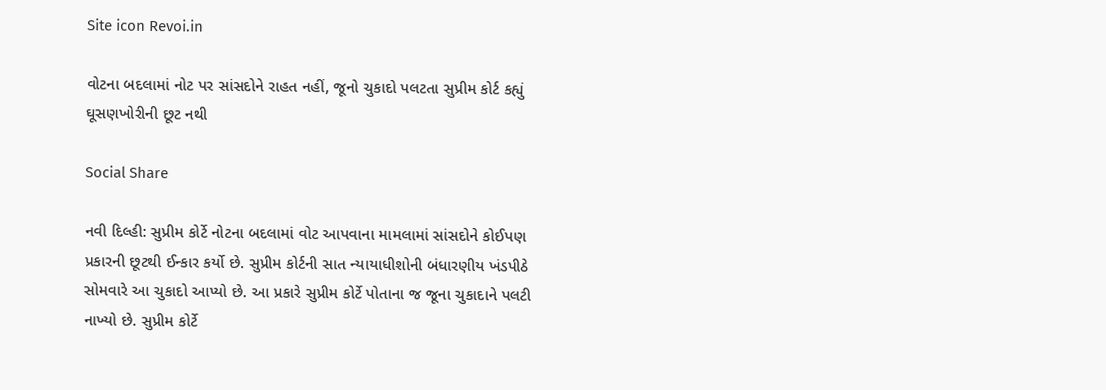Site icon Revoi.in

વોટના બદલામાં નોટ પર સાંસદોને રાહત નહીં, જૂનો ચુકાદો પલટતા સુપ્રીમ કોર્ટ કહ્યું ઘૂસણખોરીની છૂટ નથી

Social Share

નવી દિલ્હી: સુપ્રીમ કોર્ટે નોટના બદલામાં વોટ આપવાના મામલામાં સાંસદોને કોઈપણ પ્રકારની છૂટથી ઈન્કાર કર્યો છે. સુપ્રીમ કોર્ટની સાત ન્યાયાધીશોની બંધારણીય ખંડપીઠે સોમવારે આ ચુકાદો આપ્યો છે. આ પ્રકારે સુપ્રીમ કોર્ટે પોતાના જ જૂના ચુકાદાને પલટી નાખ્યો છે. સુપ્રીમ કોર્ટે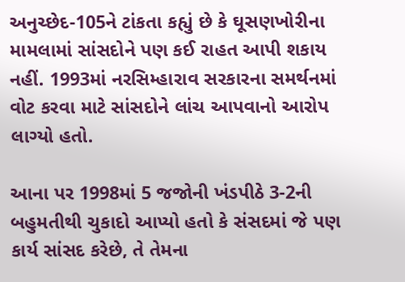અનુચ્છેદ-105ને ટાંકતા કહ્યું છે કે ઘૂસણખોરીના મામલામાં સાંસદોને પણ કઈ રાહત આપી શકાય નહીં. 1993માં નરસિમ્હારાવ સરકારના સમર્થનમાં વોટ કરવા માટે સાંસદોને લાંચ આપવાનો આરોપ લાગ્યો હતો.

આના પર 1998માં 5 જજોની ખંડપીઠે 3-2ની બહુમતીથી ચુકાદો આપ્યો હતો કે સંસદમાં જે પણ કાર્ય સાંસદ કરેછે, તે તેમના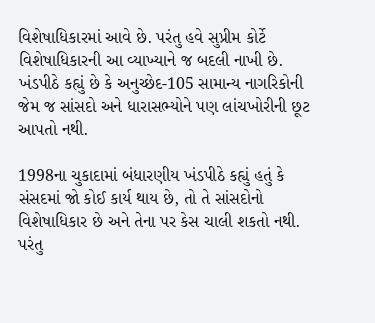વિશેષાધિકારમાં આવે છે. પરંતુ હવે સુપ્રીમ કોર્ટે વિશેષાધિકારની આ વ્યાખ્યાને જ બદલી નાખી છે. ખંડપીઠે કહ્યું છે કે અનુચ્છેદ-105 સામાન્ય નાગરિકોની જેમ જ સાંસદો અને ધારાસભ્યોને પણ લાંચખોરીની છૂટ આપતો નથી.

1998ના ચુકાદામાં બંધારણીય ખંડપીઠે કહ્યું હતું કે સંસદમાં જો કોઈ કાર્ય થાય છે, તો તે સાંસદોનો વિશેષાધિકાર છે અને તેના પર કેસ ચાલી શકતો નથી. પરંતુ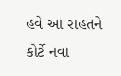હવે આ રાહતને કોર્ટે નવા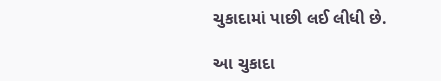ચુકાદામાં પાછી લઈ લીધી છે.

આ ચુકાદા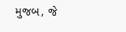મુજબ, જે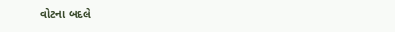વોટના બદલે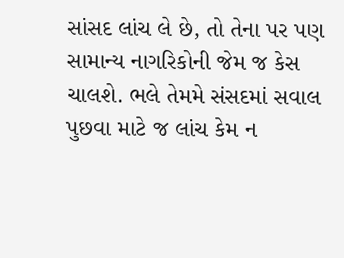સાંસદ લાંચ લે છે, તો તેના પર પણ સામાન્ય નાગરિકોની જેમ જ કેસ ચાલશે. ભલે તેમમે સંસદમાં સવાલ પુછવા માટે જ લાંચ કેમ ન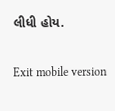લીધી હોય.

Exit mobile version